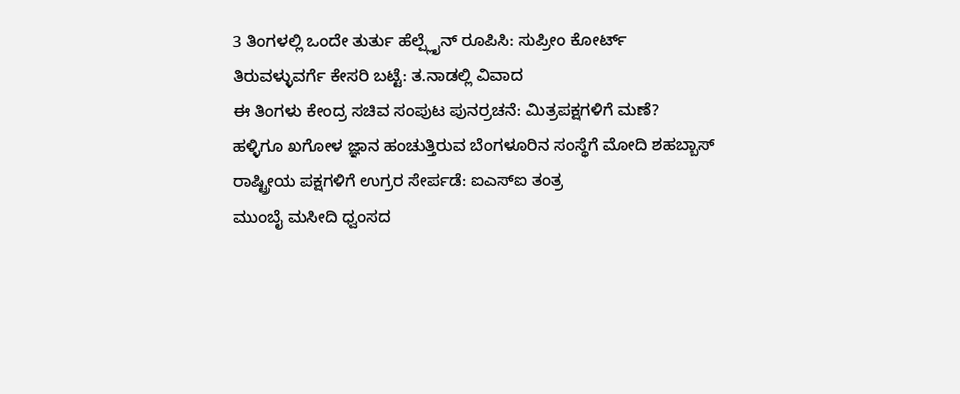3 ತಿಂಗಳಲ್ಲಿ ಒಂದೇ ತುರ್ತು ಹೆಲ್ಪ್ಲೈನ್ ರೂಪಿಸಿ: ಸುಪ್ರೀಂ ಕೋರ್ಟ್
ತಿರುವಳ್ಳುವರ್ಗೆ ಕೇಸರಿ ಬಟ್ಟೆ: ತ.ನಾಡಲ್ಲಿ ವಿವಾದ
ಈ ತಿಂಗಳು ಕೇಂದ್ರ ಸಚಿವ ಸಂಪುಟ ಪುನರ್ರಚನೆ: ಮಿತ್ರಪಕ್ಷಗಳಿಗೆ ಮಣೆ?
ಹಳ್ಳಿಗೂ ಖಗೋಳ ಜ್ಞಾನ ಹಂಚುತ್ತಿರುವ ಬೆಂಗಳೂರಿನ ಸಂಸ್ಥೆಗೆ ಮೋದಿ ಶಹಬ್ಬಾಸ್
ರಾಷ್ಟ್ರೀಯ ಪಕ್ಷಗಳಿಗೆ ಉಗ್ರರ ಸೇರ್ಪಡೆ: ಐಎಸ್ಐ ತಂತ್ರ
ಮುಂಬೈ ಮಸೀದಿ ಧ್ವಂಸದ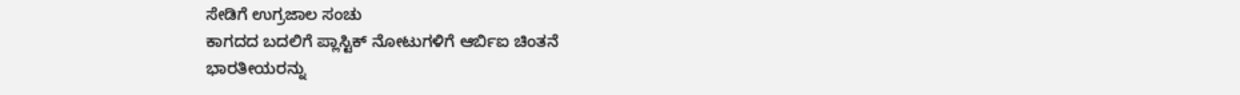ಸೇಡಿಗೆ ಉಗ್ರಜಾಲ ಸಂಚು
ಕಾಗದದ ಬದಲಿಗೆ ಪ್ಲಾಸ್ಟಿಕ್ ನೋಟುಗಳಿಗೆ ಆರ್ಬಿಐ ಚಿಂತನೆ
ಭಾರತೀಯರನ್ನು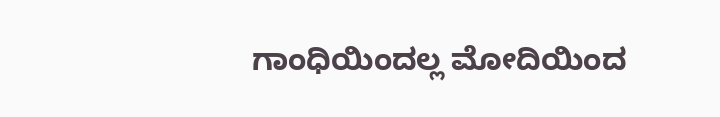ಗಾಂಧಿಯಿಂದಲ್ಲ ಮೋದಿಯಿಂದ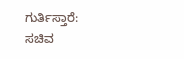ಗುರ್ತಿಸ್ತಾರೆ: ಸಚಿವ